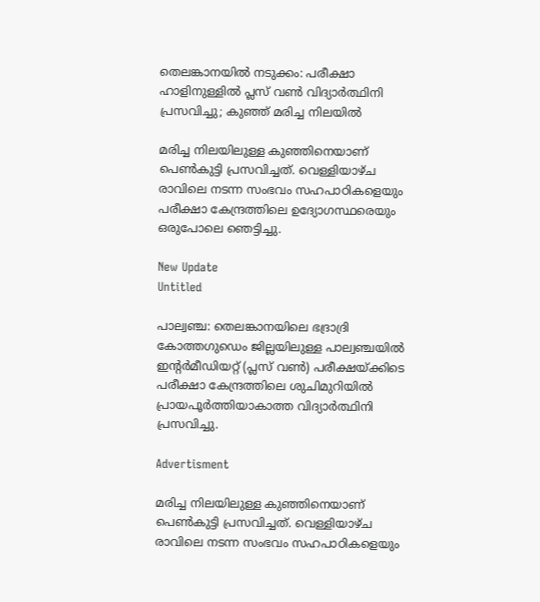തെലങ്കാനയിൽ നടുക്കം: പരീക്ഷാ ഹാളിനുള്ളിൽ പ്ലസ് വൺ വിദ്യാർത്ഥിനി പ്രസവിച്ചു; കുഞ്ഞ് മരിച്ച നിലയിൽ

മരിച്ച നിലയിലുള്ള കുഞ്ഞിനെയാണ് പെണ്‍കുട്ടി പ്രസവിച്ചത്. വെള്ളിയാഴ്ച രാവിലെ നടന്ന സംഭവം സഹപാഠികളെയും പരീക്ഷാ കേന്ദ്രത്തിലെ ഉദ്യോഗസ്ഥരെയും ഒരുപോലെ ഞെട്ടിച്ചു.

New Update
Untitled

പാല്വഞ്ച: തെലങ്കാനയിലെ ഭദ്രാദ്രി കോത്തഗുഡെം ജില്ലയിലുള്ള പാല്വഞ്ചയില്‍ ഇന്റര്‍മീഡിയറ്റ് (പ്ലസ് വണ്‍) പരീക്ഷയ്ക്കിടെ പരീക്ഷാ കേന്ദ്രത്തിലെ ശുചിമുറിയില്‍ പ്രായപൂര്‍ത്തിയാകാത്ത വിദ്യാര്‍ത്ഥിനി പ്രസവിച്ചു.

Advertisment

മരിച്ച നിലയിലുള്ള കുഞ്ഞിനെയാണ് പെണ്‍കുട്ടി പ്രസവിച്ചത്. വെള്ളിയാഴ്ച രാവിലെ നടന്ന സംഭവം സഹപാഠികളെയും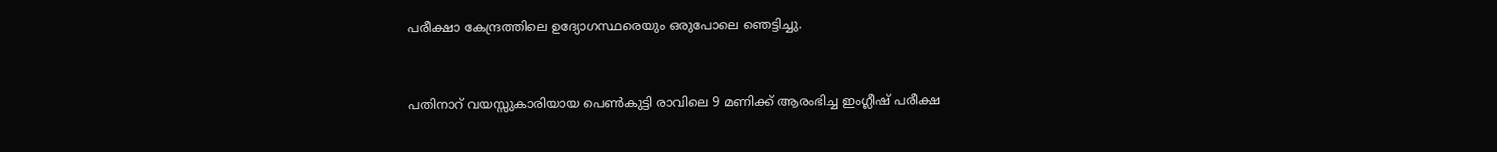പരീക്ഷാ കേന്ദ്രത്തിലെ ഉദ്യോഗസ്ഥരെയും ഒരുപോലെ ഞെട്ടിച്ചു.


പതിനാറ് വയസ്സുകാരിയായ പെണ്‍കുട്ടി രാവിലെ 9 മണിക്ക് ആരംഭിച്ച ഇംഗ്ലീഷ് പരീക്ഷ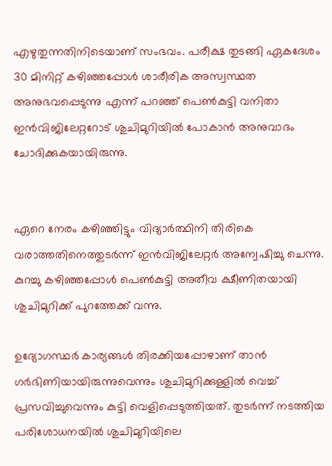എഴുതുന്നതിനിടെയാണ് സംഭവം. പരീക്ഷ തുടങ്ങി ഏകദേശം 30 മിനിറ്റ് കഴിഞ്ഞപ്പോള്‍ ശാരീരിക അസ്വസ്ഥത അനുഭവപ്പെടുന്നു എന്ന് പറഞ്ഞ് പെണ്‍കുട്ടി വനിതാ ഇന്‍വിജിലേറ്ററോട് ശുചിമുറിയില്‍ പോകാന്‍ അനുവാദം ചോദിക്കുകയായിരുന്നു.


ഏറെ നേരം കഴിഞ്ഞിട്ടും വിദ്യാര്‍ത്ഥിനി തിരികെ വരാത്തതിനെത്തുടര്‍ന്ന് ഇന്‍വിജിലേറ്റര്‍ അന്വേഷിച്ചു ചെന്നു. കുറച്ചു കഴിഞ്ഞപ്പോള്‍ പെണ്‍കുട്ടി അതീവ ക്ഷീണിതയായി ശുചിമുറിക്ക് പുറത്തേക്ക് വന്നു.

ഉദ്യോഗസ്ഥര്‍ കാര്യങ്ങള്‍ തിരക്കിയപ്പോഴാണ് താന്‍ ഗര്‍ഭിണിയായിരുന്നുവെന്നും ശുചിമുറിക്കുള്ളില്‍ വെച്ച് പ്രസവിച്ചുവെന്നും കുട്ടി വെളിപ്പെടുത്തിയത്. തുടര്‍ന്ന് നടത്തിയ പരിശോധനയില്‍ ശുചിമുറിയിലെ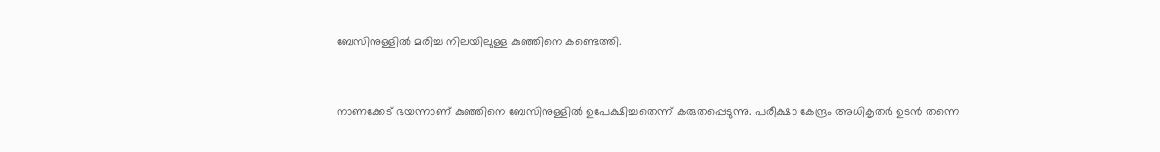ബേസിനുള്ളില്‍ മരിച്ച നിലയിലുള്ള കുഞ്ഞിനെ കണ്ടെത്തി.


നാണക്കേട് ഭയന്നാണ് കുഞ്ഞിനെ ബേസിനുള്ളില്‍ ഉപേക്ഷിച്ചതെന്ന് കരുതപ്പെടുന്നു. പരീക്ഷാ കേന്ദ്രം അധികൃതര്‍ ഉടന്‍ തന്നെ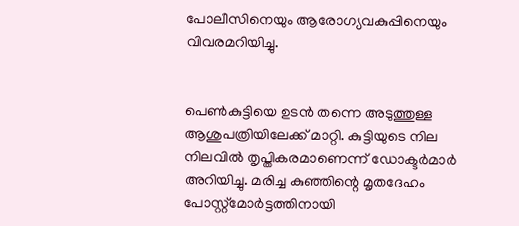പോലീസിനെയും ആരോഗ്യവകുപ്പിനെയും വിവരമറിയിച്ചു.


പെണ്‍കുട്ടിയെ ഉടന്‍ തന്നെ അടുത്തുള്ള ആശുപത്രിയിലേക്ക് മാറ്റി. കുട്ടിയുടെ നില നിലവില്‍ തൃപ്തികരമാണെന്ന് ഡോക്ടര്‍മാര്‍ അറിയിച്ചു. മരിച്ച കുഞ്ഞിന്റെ മൃതദേഹം പോസ്റ്റ്മോര്‍ട്ടത്തിനായി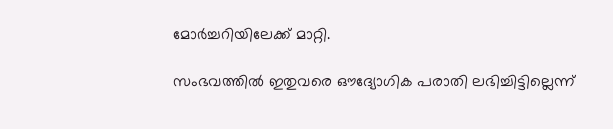മോര്‍ച്ചറിയിലേക്ക് മാറ്റി.

സംഭവത്തില്‍ ഇതുവരെ ഔദ്യോഗിക പരാതി ലഭിച്ചിട്ടില്ലെന്ന്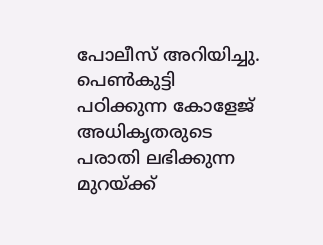പോലീസ് അറിയിച്ചു. പെണ്‍കുട്ടി പഠിക്കുന്ന കോളേജ് അധികൃതരുടെ പരാതി ലഭിക്കുന്ന മുറയ്ക്ക്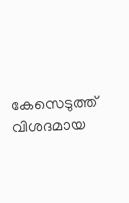കേസെടുത്ത് വിശദമായ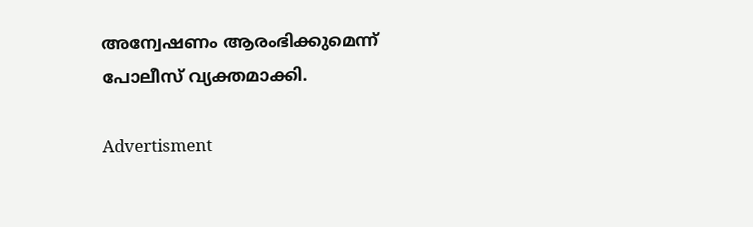അന്വേഷണം ആരംഭിക്കുമെന്ന് പോലീസ് വ്യക്തമാക്കി.

Advertisment